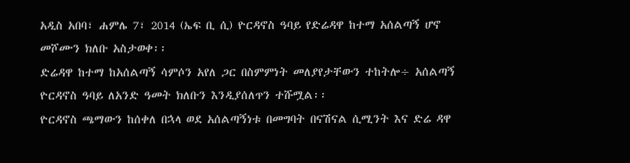አዲስ አበባ፣ ሐምሌ 7፣ 2014 (ኤፍ ቢ ሲ) ዮርዳኖስ ዓባይ የድሬዳዋ ከተማ አሰልጣኝ ሆኖ መሾሙን ክለቡ አስታወቀ፡፡
ድሬዳዋ ከተማ ከአሰልጣኝ ሳምሶን አየለ ጋር በስምምነት መለያየታቸውን ተከትሎ÷ አሰልጣኝ ዮርዳኖስ ዓባይ ለአንድ ዓመት ክለቡን እንዲያሰለጥን ተሹሟል፡፡
ዮርዳኖስ ጫማውን ከሰቀለ በኋላ ወደ አሰልጣኝነቱ በመግባት በናሽናል ሲሚንት እና ድሬ ዳዋ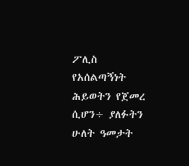ፖሊስ የአሰልጣኝነት ሕይወትን የጀመረ ሲሆን÷ ያለፉትን ሁለት ዓመታት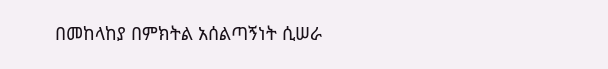በመከላከያ በምክትል አሰልጣኝነት ሲሠራ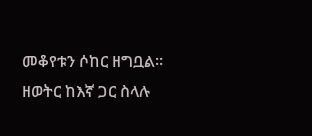መቆየቱን ሶከር ዘግቧል፡፡
ዘወትር ከእኛ ጋር ስላሉ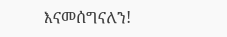እናመሰግናለን!